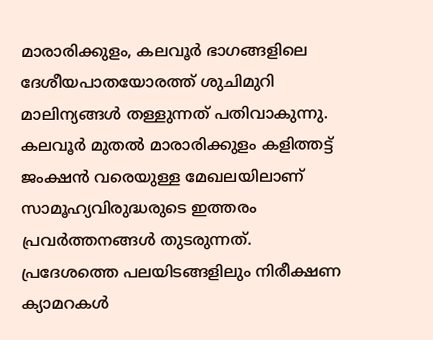മാരാരിക്കുളം, കലവൂർ ഭാഗങ്ങളിലെ ദേശീയപാതയോരത്ത് ശുചിമുറി മാലിന്യങ്ങൾ തള്ളുന്നത് പതിവാകുന്നു. കലവൂർ മുതൽ മാരാരിക്കുളം കളിത്തട്ട് ജംക്ഷൻ വരെയുള്ള മേഖലയിലാണ് സാമൂഹ്യവിരുദ്ധരുടെ ഇത്തരം പ്രവർത്തനങ്ങൾ തുടരുന്നത്.
പ്രദേശത്തെ പലയിടങ്ങളിലും നിരീക്ഷണ ക്യാമറകൾ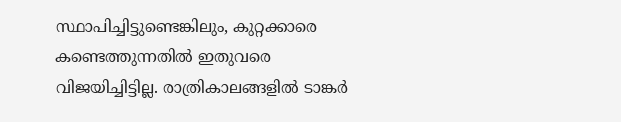സ്ഥാപിച്ചിട്ടുണ്ടെങ്കിലും, കുറ്റക്കാരെ കണ്ടെത്തുന്നതിൽ ഇതുവരെ വിജയിച്ചിട്ടില്ല. രാത്രികാലങ്ങളിൽ ടാങ്കർ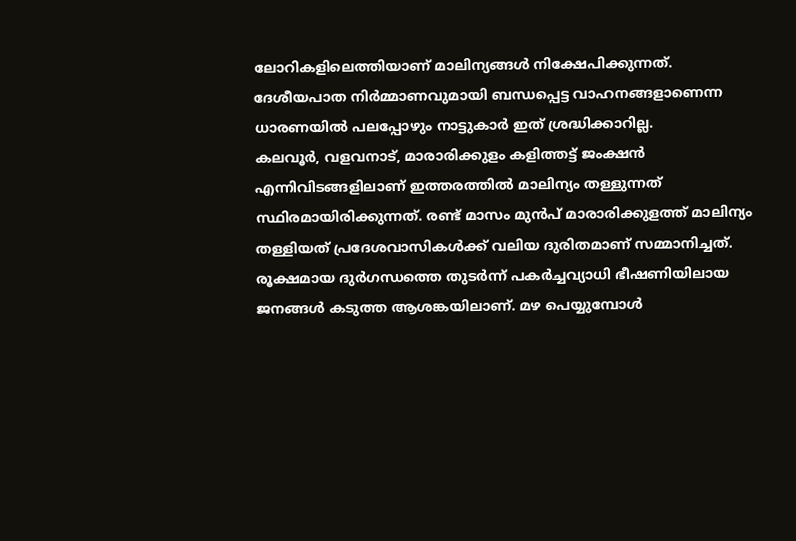ലോറികളിലെത്തിയാണ് മാലിന്യങ്ങൾ നിക്ഷേപിക്കുന്നത്.
ദേശീയപാത നിർമ്മാണവുമായി ബന്ധപ്പെട്ട വാഹനങ്ങളാണെന്ന ധാരണയിൽ പലപ്പോഴും നാട്ടുകാർ ഇത് ശ്രദ്ധിക്കാറില്ല.
കലവൂർ, വളവനാട്, മാരാരിക്കുളം കളിത്തട്ട് ജംക്ഷൻ എന്നിവിടങ്ങളിലാണ് ഇത്തരത്തിൽ മാലിന്യം തള്ളുന്നത് സ്ഥിരമായിരിക്കുന്നത്. രണ്ട് മാസം മുൻപ് മാരാരിക്കുളത്ത് മാലിന്യം തള്ളിയത് പ്രദേശവാസികൾക്ക് വലിയ ദുരിതമാണ് സമ്മാനിച്ചത്.
രൂക്ഷമായ ദുർഗന്ധത്തെ തുടർന്ന് പകർച്ചവ്യാധി ഭീഷണിയിലായ ജനങ്ങൾ കടുത്ത ആശങ്കയിലാണ്. മഴ പെയ്യുമ്പോൾ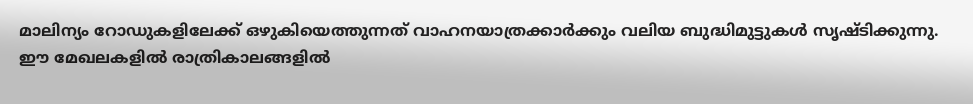മാലിന്യം റോഡുകളിലേക്ക് ഒഴുകിയെത്തുന്നത് വാഹനയാത്രക്കാർക്കും വലിയ ബുദ്ധിമുട്ടുകൾ സൃഷ്ടിക്കുന്നു.
ഈ മേഖലകളിൽ രാത്രികാലങ്ങളിൽ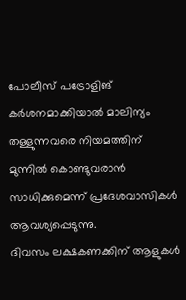പോലീസ് പട്രോളിങ് കർശനമാക്കിയാൽ മാലിന്യം തള്ളുന്നവരെ നിയമത്തിന് മുന്നിൽ കൊണ്ടുവരാൻ സാധിക്കുമെന്ന് പ്രദേശവാസികൾ ആവശ്യപ്പെടുന്നു.
ദിവസം ലക്ഷകണക്കിന് ആളുകൾ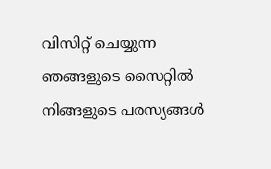വിസിറ്റ് ചെയ്യുന്ന ഞങ്ങളുടെ സൈറ്റിൽ നിങ്ങളുടെ പരസ്യങ്ങൾ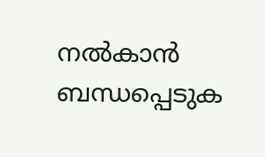നൽകാൻ ബന്ധപ്പെടുക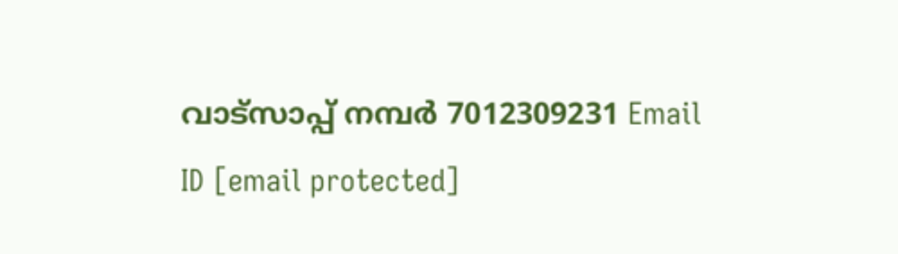വാട്സാപ്പ് നമ്പർ 7012309231 Email ID [email protected]